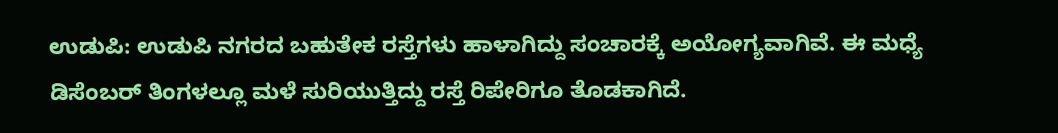ಉಡುಪಿ: ಉಡುಪಿ ನಗರದ ಬಹುತೇಕ ರಸ್ತೆಗಳು ಹಾಳಾಗಿದ್ದು ಸಂಚಾರಕ್ಕೆ ಅಯೋಗ್ಯವಾಗಿವೆ. ಈ ಮಧ್ಯೆ ಡಿಸೆಂಬರ್ ತಿಂಗಳಲ್ಲೂ ಮಳೆ ಸುರಿಯುತ್ತಿದ್ದು ರಸ್ತೆ ರಿಪೇರಿಗೂ ತೊಡಕಾಗಿದೆ.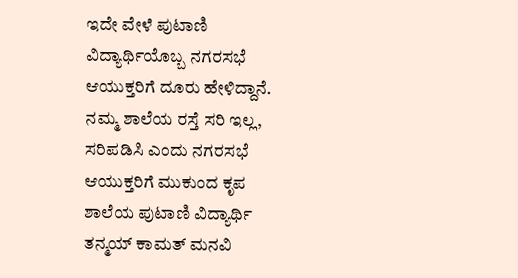ಇದೇ ವೇಳೆ ಪುಟಾಣಿ ವಿದ್ಯಾರ್ಥಿಯೊಬ್ಬ ನಗರಸಭೆ ಆಯುಕ್ತರಿಗೆ ದೂರು ಹೇಳಿದ್ದಾನೆ.
ನಮ್ಮ ಶಾಲೆಯ ರಸ್ತೆ ಸರಿ ಇಲ್ಲ, ಸರಿಪಡಿಸಿ ಎಂದು ನಗರಸಭೆ ಆಯುಕ್ತರಿಗೆ ಮುಕುಂದ ಕೃಪ ಶಾಲೆಯ ಪುಟಾಣಿ ವಿದ್ಯಾರ್ಥಿ ತನ್ಮಯ್ ಕಾಮತ್ ಮನವಿ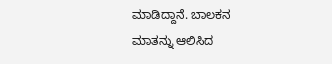ಮಾಡಿದ್ದಾನೆ. ಬಾಲಕನ ಮಾತನ್ನು ಆಲಿಸಿದ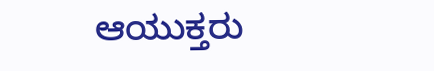ಆಯುಕ್ತರು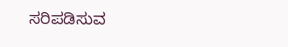ಸರಿಪಡಿಸುವ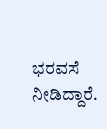ಭರವಸೆ ನೀಡಿದ್ದಾರೆ.